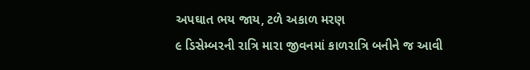અપઘાત ભય જાય, ટળે અકાળ મરણ
૯ ડિસેમ્બરની રાત્રિ મારા જીવનમાં કાળરાત્રિ બનીને જ આવી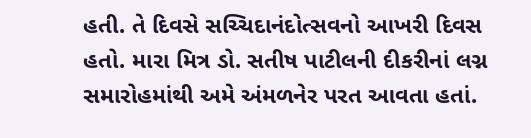હતી. તે દિવસે સચ્ચિદાનંદોત્સવનો આખરી દિવસ હતો. મારા મિત્ર ડો. સતીષ પાટીલની દીકરીનાં લગ્ન સમારોહમાંથી અમે અંમળનેર પરત આવતા હતાં.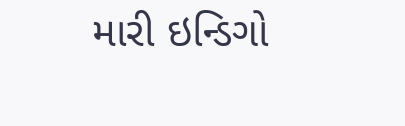મારી ઇન્ડિગો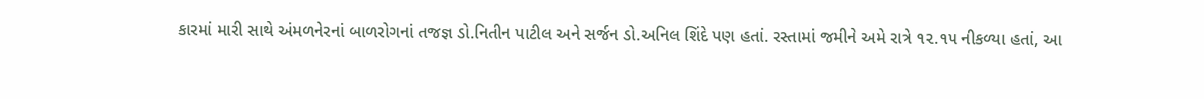કારમાં મારી સાથે અંમળનેરનાં બાળરોગનાં તજજ્ઞ ડો.નિતીન પાટીલ અને સર્જન ડો.અનિલ શિંદે પણ હતાં. રસ્તામાં જમીને અમે રાત્રે ૧૨.૧૫ નીકળ્યા હતાં, આ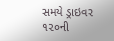સમયે ડ્રાઇવર ૧૨૦ની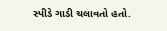સ્પીડે ગાડી ચલાવતો હતો.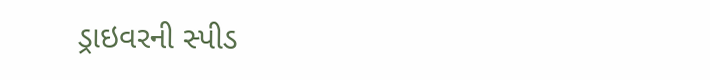ડ્રાઇવરની સ્પીડ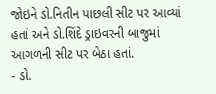જોઇને ડો.નિતીન પાછલી સીટ પર આવ્યાં હતાં અને ડો.શિંદે ડ્રાઇવરની બાજુમાં આગળની સીટ પર બેઠા હતાં.
- ડો.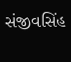સંજીવસિંહ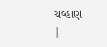ચવ્હાણ
|